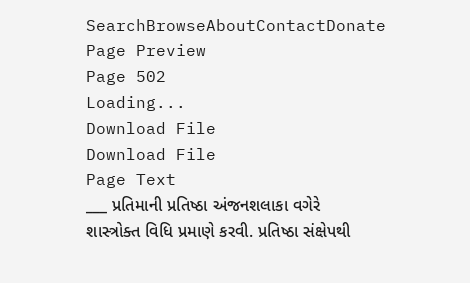SearchBrowseAboutContactDonate
Page Preview
Page 502
Loading...
Download File
Download File
Page Text
___ પ્રતિમાની પ્રતિષ્ઠા અંજનશલાકા વગેરે શાસ્ત્રોક્ત વિધિ પ્રમાણે કરવી. પ્રતિષ્ઠા સંક્ષેપથી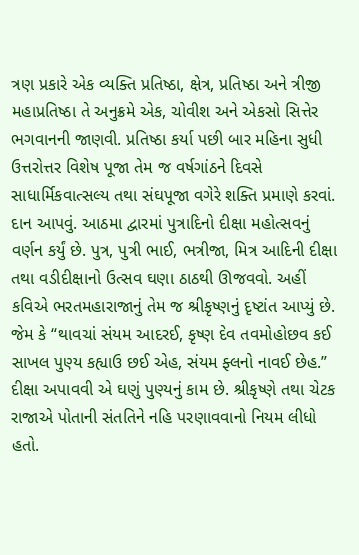ત્રણ પ્રકારે એક વ્યક્તિ પ્રતિષ્ઠા, ક્ષેત્ર, પ્રતિષ્ઠા અને ત્રીજી મહાપ્રતિષ્ઠા તે અનુક્રમે એક, ચોવીશ અને એકસો સિત્તેર ભગવાનની જાણવી. પ્રતિષ્ઠા કર્યા પછી બાર મહિના સુધી ઉત્તરોત્તર વિશેષ પૂજા તેમ જ વર્ષગાંઠને દિવસે સાધાર્મિકવાત્સલ્ય તથા સંઘપૂજા વગેરે શક્તિ પ્રમાણે કરવાં. દાન આપવું. આઠમા દ્વારમાં પુત્રાદિનો દીક્ષા મહોત્સવનું વર્ણન કર્યું છે. પુત્ર, પુત્રી ભાઈ, ભત્રીજા, મિત્ર આદિની દીક્ષા તથા વડીદીક્ષાનો ઉત્સવ ઘણા ઠાઠથી ઊજવવો. અહીં કવિએ ભરતમહારાજાનું તેમ જ શ્રીકૃષ્ણનું દૃષ્ટાંત આપ્યું છે. જેમ કે “થાવચાં સંયમ આદરઈ, કૃષ્ણ દેવ તવમોહોછવ કઈ સાખલ પુણ્ય કહ્યાઉ છઈ એહ, સંયમ ફ્લનો નાવઈ છેહ.” દીક્ષા અપાવવી એ ઘણું પુણ્યનું કામ છે. શ્રીકૃષ્ણે તથા ચેટક રાજાએ પોતાની સંતતિને નહિ પરણાવવાનો નિયમ લીધો હતો.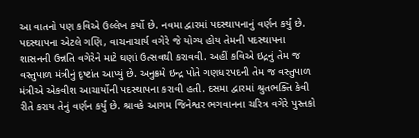આ વાતનો પણ કવિએ ઉલ્લેખ કર્યો છે. નવમા દ્વારમાં પદસ્થાપનાનું વર્ણન કર્યું છે. પદસ્થાપના એટલે ગણિ, વાચનાચાર્ય વગેરે જે યોગ્ય હોય તેમની પદસ્થાપના શાસનની ઉન્નતિ વગેરેને માટે ઘણાં ઉત્સવથી કરાવવી. અહીં કવિએ ઇદ્રનું તેમ જ વસ્તુપાળ મંત્રીનું દૃષ્ટાંત આપ્યું છે. અનુક્રમે ઇન્દ્ર પોતે ગણધ૨પદની તેમ જ વસ્તુપાળ મંત્રીએ એકવીશ આચાર્યોની પદસ્થાપના કરાવી હતી. દસમા દ્વારમાં શ્રુતભક્તિ કેવી રીતે કરાય તેનું વર્ણન કર્યું છે. શ્રાવકે આગમ જિનેશ્વર ભગવાનના ચરિત્ર વગેરે પુસ્તકો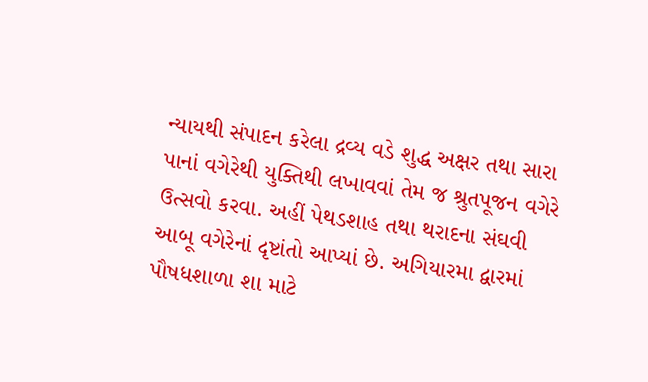ન્યાયથી સંપાદન કરેલા દ્રવ્ય વડે શુદ્ધ અક્ષર તથા સારા પાનાં વગેરેથી યુક્તિથી લખાવવાં તેમ જ શ્રુતપૂજન વગેરે ઉત્સવો કરવા. અહીં પેથડશાહ તથા થરાદના સંઘવી આબૂ વગેરેનાં દૃષ્ટાંતો આપ્યાં છે. અગિયારમા દ્વારમાં પૌષધશાળા શા માટે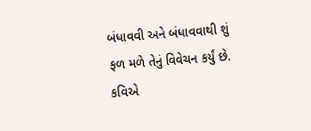બંધાવવી અને બંધાવવાથી શું ફળ મળે તેનું વિવેચન કર્યું છે. કવિએ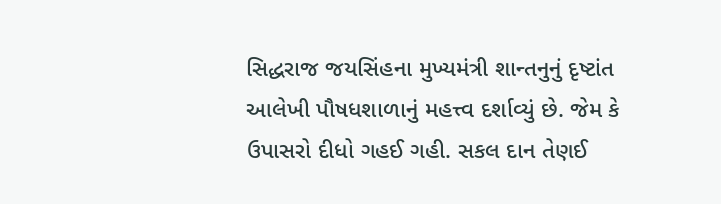સિદ્ધરાજ જયસિંહના મુખ્યમંત્રી શાન્તનુનું દૃષ્ટાંત આલેખી પૌષધશાળાનું મહત્ત્વ દર્શાવ્યું છે. જેમ કે ઉપાસરો દીધો ગહઈ ગહી. સકલ દાન તેણઈ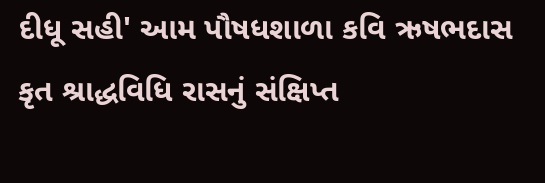દીધૂ સહી' આમ પૌષધશાળા કવિ ઋષભદાસ કૃત શ્રાદ્ધવિધિ રાસનું સંક્ષિપ્ત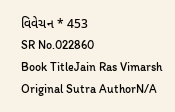વિવેચન * 453
SR No.022860
Book TitleJain Ras Vimarsh
Original Sutra AuthorN/A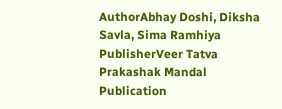AuthorAbhay Doshi, Diksha Savla, Sima Ramhiya
PublisherVeer Tatva Prakashak Mandal
Publication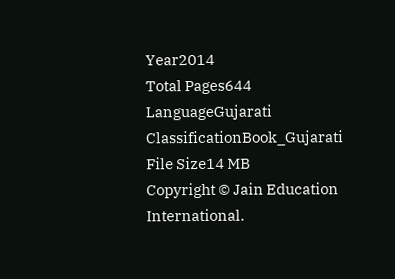Year2014
Total Pages644
LanguageGujarati
ClassificationBook_Gujarati
File Size14 MB
Copyright © Jain Education International.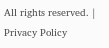All rights reserved. | Privacy Policy